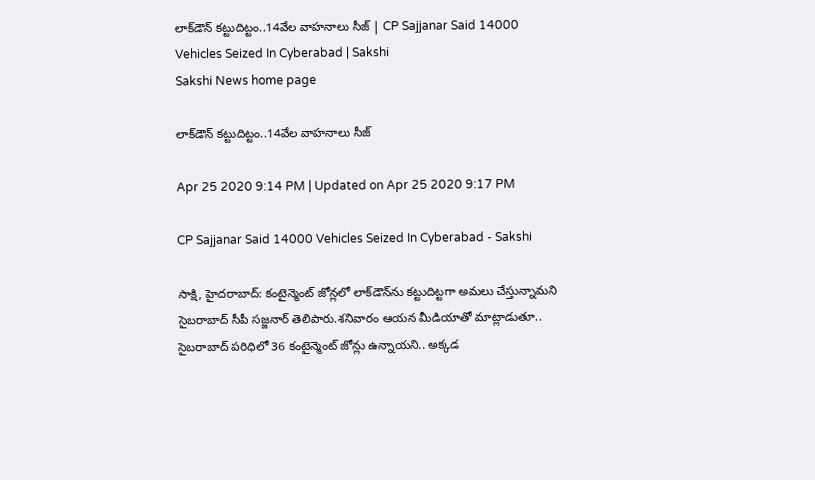లాక్‌డౌన్‌ కట్టుదిట్టం..14వేల వాహనాలు సీజ్‌ | CP Sajjanar Said 14000 Vehicles Seized In Cyberabad | Sakshi
Sakshi News home page

లాక్‌డౌన్‌ కట్టుదిట్టం..14వేల వాహనాలు సీజ్‌

Apr 25 2020 9:14 PM | Updated on Apr 25 2020 9:17 PM

CP Sajjanar Said 14000 Vehicles Seized In Cyberabad - Sakshi

సాక్షి, హైదరాబాద్‌: కంటైన్మెంట్‌ జోన్లలో లాక్‌డౌన్‌ను కట్టుదిట్టగా అమలు చేస్తున్నామని సైబరాబాద్‌ సీపీ సజ్జనార్‌ తెలిపారు.శనివారం ఆయన మీడియాతో మాట్లాడుతూ.. సైబరాబాద్‌ పరిధిలో 36 కంటైన్మెంట్‌ జోన్లు ఉన్నాయని.. అక్కడ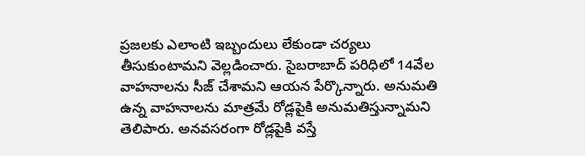ప్రజలకు ఎలాంటి ఇబ్బందులు లేకుండా చర్యలు తీసుకుంటామని వెల్లడించారు. సైబరాబాద్‌ పరిధిలో 14వేల వాహనాలను సీజ్‌ చేశామని ఆయన పేర్కొన్నారు. అనుమతి ఉన్న వాహనాలను మాత్రమే రోడ్లపైకి అనుమతిస్తున్నామని తెలిపారు. అనవసరంగా రోడ్లపైకి వస్తే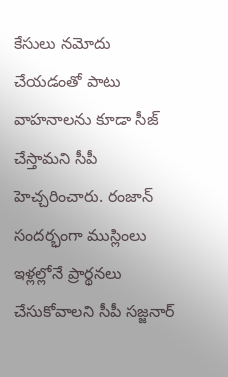కేసులు నమోదు చేయడంతో పాటు వాహనాలను కూడా సీజ్‌ చేస్తామని సీపీ హెచ్చరించారు. రంజాన్‌ సందర్భంగా ముస్లింలు ఇళ్లల్లోనే ప్రార్థనలు చేసుకోవాలని సీపీ సజ్జనార్‌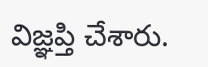విజ్ఞప్తి చేశారు.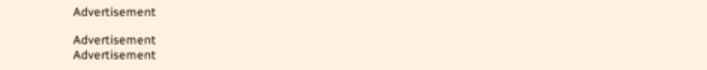Advertisement

Advertisement
Advertisement